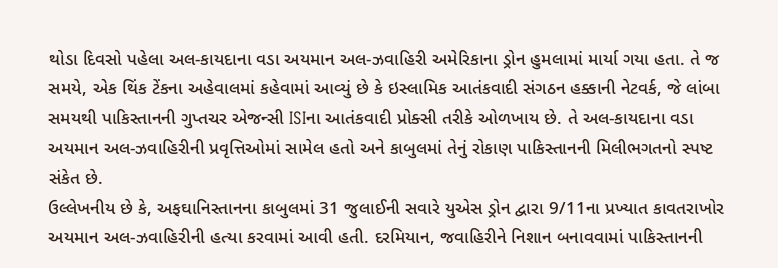થોડા દિવસો પહેલા અલ-કાયદાના વડા અયમાન અલ-ઝવાહિરી અમેરિકાના ડ્રોન હુમલામાં માર્યા ગયા હતા. તે જ સમયે, એક થિંક ટેંકના અહેવાલમાં કહેવામાં આવ્યું છે કે ઇસ્લામિક આતંકવાદી સંગઠન હક્કાની નેટવર્ક, જે લાંબા સમયથી પાકિસ્તાનની ગુપ્તચર એજન્સી ISIના આતંકવાદી પ્રોક્સી તરીકે ઓળખાય છે. તે અલ-કાયદાના વડા અયમાન અલ-ઝવાહિરીની પ્રવૃત્તિઓમાં સામેલ હતો અને કાબુલમાં તેનું રોકાણ પાકિસ્તાનની મિલીભગતનો સ્પષ્ટ સંકેત છે.
ઉલ્લેખનીય છે કે, અફઘાનિસ્તાનના કાબુલમાં 31 જુલાઈની સવારે યુએસ ડ્રોન દ્વારા 9/11ના પ્રખ્યાત કાવતરાખોર અયમાન અલ-ઝવાહિરીની હત્યા કરવામાં આવી હતી. દરમિયાન, જવાહિરીને નિશાન બનાવવામાં પાકિસ્તાનની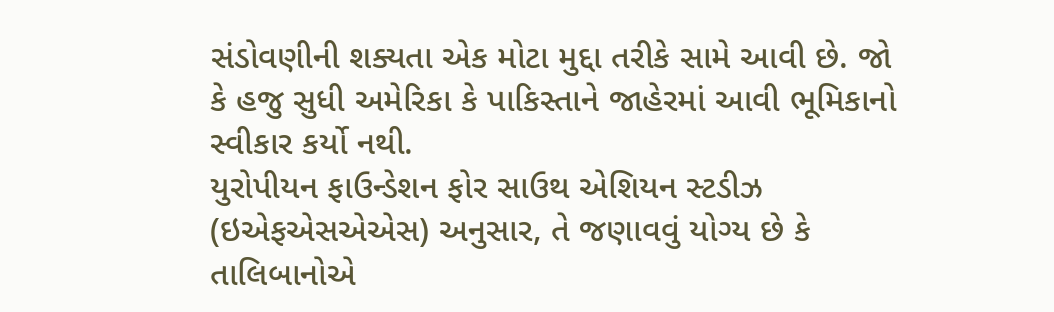સંડોવણીની શક્યતા એક મોટા મુદ્દા તરીકે સામે આવી છે. જો કે હજુ સુધી અમેરિકા કે પાકિસ્તાને જાહેરમાં આવી ભૂમિકાનો સ્વીકાર કર્યો નથી.
યુરોપીયન ફાઉન્ડેશન ફોર સાઉથ એશિયન સ્ટડીઝ (ઇએફએસએએસ) અનુસાર, તે જણાવવું યોગ્ય છે કે તાલિબાનોએ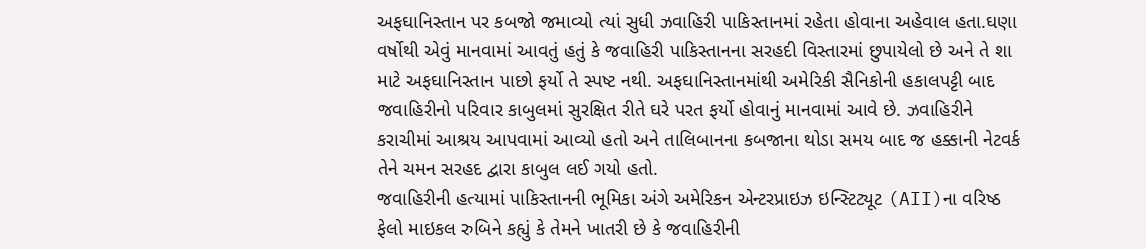અફઘાનિસ્તાન પર કબજો જમાવ્યો ત્યાં સુધી ઝવાહિરી પાકિસ્તાનમાં રહેતા હોવાના અહેવાલ હતા.ઘણા વર્ષોથી એવું માનવામાં આવતું હતું કે જવાહિરી પાકિસ્તાનના સરહદી વિસ્તારમાં છુપાયેલો છે અને તે શા માટે અફઘાનિસ્તાન પાછો ફર્યો તે સ્પષ્ટ નથી. અફઘાનિસ્તાનમાંથી અમેરિકી સૈનિકોની હકાલપટ્ટી બાદ જવાહિરીનો પરિવાર કાબુલમાં સુરક્ષિત રીતે ઘરે પરત ફર્યો હોવાનું માનવામાં આવે છે. ઝવાહિરીને કરાચીમાં આશ્રય આપવામાં આવ્યો હતો અને તાલિબાનના કબજાના થોડા સમય બાદ જ હક્કાની નેટવર્ક તેને ચમન સરહદ દ્વારા કાબુલ લઈ ગયો હતો.
જવાહિરીની હત્યામાં પાકિસ્તાનની ભૂમિકા અંગે અમેરિકન એન્ટરપ્રાઇઝ ઇન્સ્ટિટ્યૂટ (AII)ના વરિષ્ઠ ફેલો માઇકલ રુબિને કહ્યું કે તેમને ખાતરી છે કે જવાહિરીની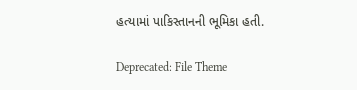હત્યામાં પાકિસ્તાનની ભૂમિકા હતી.

Deprecated: File Theme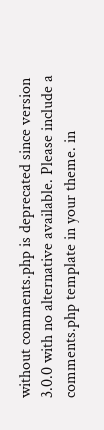without comments.php is deprecated since version 3.0.0 with no alternative available. Please include a comments.php template in your theme. in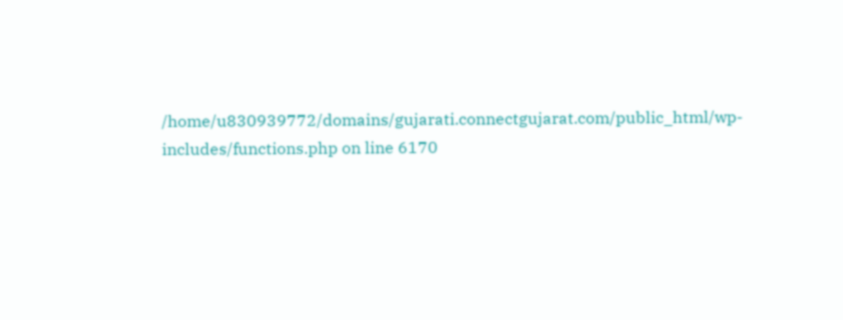/home/u830939772/domains/gujarati.connectgujarat.com/public_html/wp-includes/functions.php on line 6170